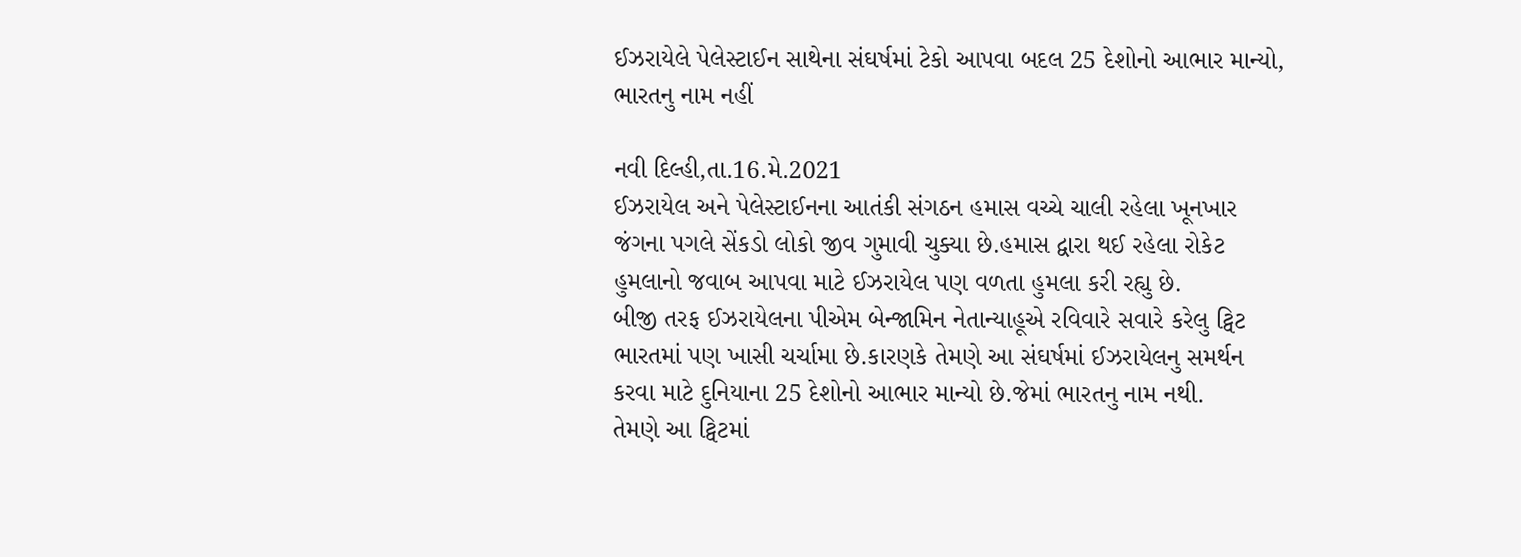ઈઝરાયેલે પેલેસ્ટાઈન સાથેના સંઘર્ષમાં ટેકો આપવા બદલ 25 દેશોનો આભાર માન્યો, ભારતનુ નામ નહીં

નવી દિલ્હી,તા.16.મે.2021
ઈઝરાયેલ અને પેલેસ્ટાઈનના આતંકી સંગઠન હમાસ વચ્ચે ચાલી રહેલા ખૂનખાર જંગના પગલે સેંકડો લોકો જીવ ગુમાવી ચુક્યા છે.હમાસ દ્વારા થઈ રહેલા રોકેટ હુમલાનો જવાબ આપવા માટે ઈઝરાયેલ પણ વળતા હુમલા કરી રહ્યુ છે.
બીજી તરફ ઈઝરાયેલના પીએમ બેન્જામિન નેતાન્યાહૂએ રવિવારે સવારે કરેલુ ટ્વિટ ભારતમાં પણ ખાસી ચર્ચામા છે.કારણકે તેમણે આ સંઘર્ષમાં ઈઝરાયેલનુ સમર્થન કરવા માટે દુનિયાના 25 દેશોનો આભાર માન્યો છે.જેમાં ભારતનુ નામ નથી.
તેમણે આ ટ્વિટમાં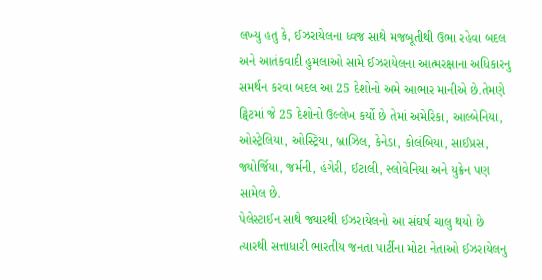લખ્યુ હતુ કે, ઈઝરાયેલના ધ્વજ સાથે મજબૂતીથી ઉભા રહેવા બદલ અને આતંકવાદી હુમલાઓ સામે ઈઝરાયેલના આત્મરક્ષાના અધિકારનુ સમર્થન કરવા બદલ આ 25 દેશોનો અમે આભાર માનીએ છે.તેમણે ટ્વિટમાં જે 25 દેશોનો ઉલ્લેખ કર્યો છે તેમાં અમેરિકા, આલ્બેનિયા, ઓસ્ટ્રેલિયા, ઓસ્ટ્રિયા, બ્રાઝિલ, કેનેડા, કોલંબિયા, સાઈપ્રસ, જ્યોર્જિયા, જર્મની, હંગેરી, ઈટાલી, સ્લોવેનિયા અને યુક્રેન પણ સામેલ છે.
પેલેસ્ટાઈન સાથે જ્યારથી ઈઝરાયેલનો આ સંઘર્ષ ચાલુ થયો છે ત્યારથી સત્તાધારી ભારતીય જનતા પાર્ટીના મોટા નેતાઓ ઈઝરાયેલનુ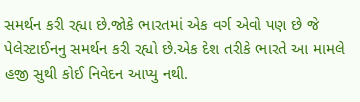સમર્થન કરી રહ્યા છે.જોકે ભારતમાં એક વર્ગ એવો પણ છે જે પેલેસ્ટાઈનનુ સમર્થન કરી રહ્યો છે.એક દેશ તરીકે ભારતે આ મામલે હજી સુથી કોઈ નિવેદન આપ્યુ નથી.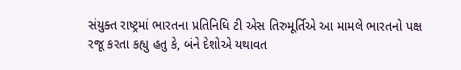સંયુક્ત રાષ્ટ્રમાં ભારતના પ્રતિનિધિ ટી એસ તિરુમૂર્તિએ આ મામલે ભારતનો પક્ષ રજૂ કરતા કહ્યુ હતુ કે, બંને દેશોએ યથાવત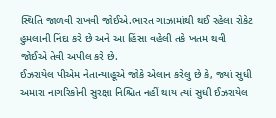સ્થિતિ જાળવી રાખવી જોઈએ.ભારત ગાઝામાંથી થઈ રહેલા રોકેટ હુમલાની નિંદા કરે છે અને આ હિંસા વહેલી તકે ખતમ થવી જોઈએ તેવી અપીલ કરે છે.
ઈઝરાયેલ પીએમ નેતાન્યાહૂએ જોકે એલાન કરેલુ છે કે, જ્યાં સુધી અમારા નાગરિકોની સુરક્ષા નિશ્ચિત નહીં થાય ત્યાં સુધી ઈઝરાયેલ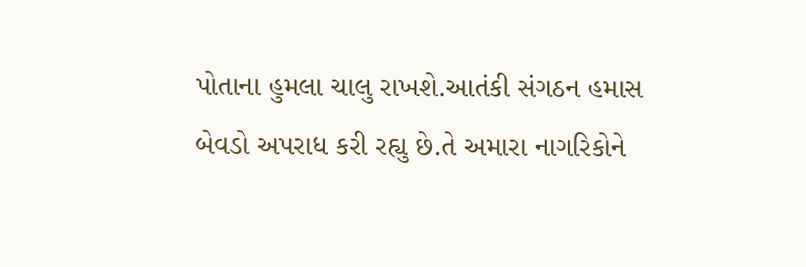પોતાના હુમલા ચાલુ રાખશે.આતંકી સંગઠન હમાસ બેવડો અપરાધ કરી રહ્યુ છે.તે અમારા નાગરિકોને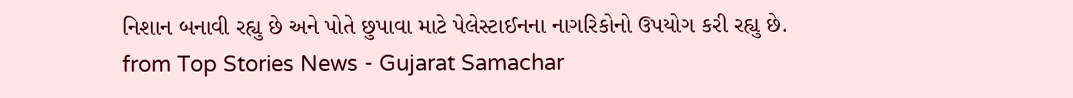નિશાન બનાવી રહ્યુ છે અને પોતે છુપાવા માટે પેલેસ્ટાઈનના નાગરિકોનો ઉપયોગ કરી રહ્યુ છે.
from Top Stories News - Gujarat Samachar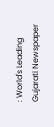: World's Leading Gujarati Newspaper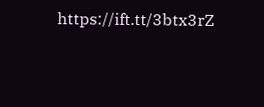https://ift.tt/3btx3rZ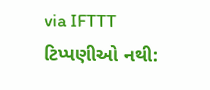via IFTTT
ટિપ્પણીઓ નથી: